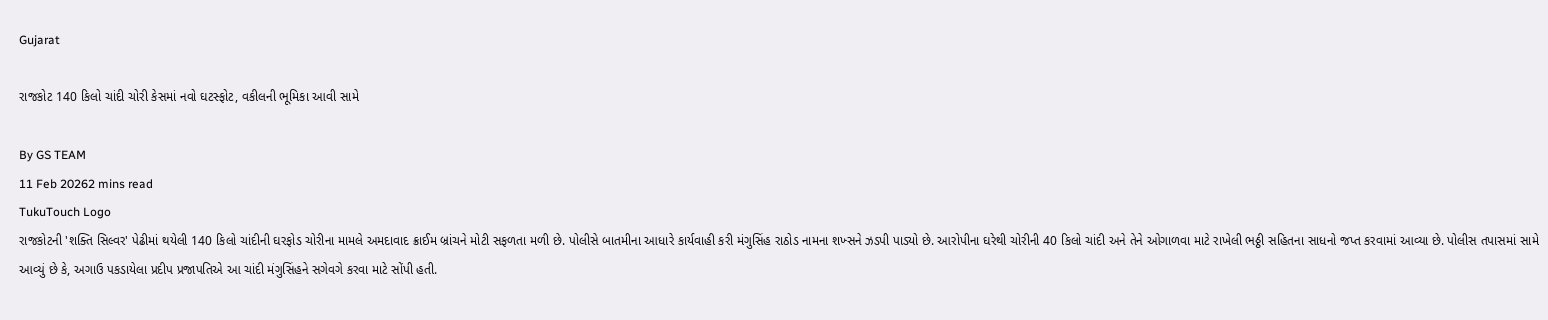Gujarat

રાજકોટ 140 કિલો ચાંદી ચોરી કેસમાં નવો ઘટસ્ફોટ, વકીલની ભૂમિકા આવી સામે

By GS TEAM
11 Feb 20262 mins read
TukuTouch Logo
રાજકોટની 'શક્તિ સિલ્વર' પેઢીમાં થયેલી 140 કિલો ચાંદીની ઘરફોડ ચોરીના મામલે અમદાવાદ ક્રાઈમ બ્રાંચને મોટી સફળતા મળી છે. પોલીસે બાતમીના આધારે કાર્યવાહી કરી મંગુસિંહ રાઠોડ નામના શખ્સને ઝડપી પાડ્યો છે. આરોપીના ઘરેથી ચોરીની 40 કિલો ચાંદી અને તેને ઓગાળવા માટે રાખેલી ભઠ્ઠી સહિતના સાધનો જપ્ત કરવામાં આવ્યા છે. પોલીસ તપાસમાં સામે આવ્યું છે કે, અગાઉ પકડાયેલા પ્રદીપ પ્રજાપતિએ આ ચાંદી મંગુસિંહને સગેવગે કરવા માટે સોંપી હતી.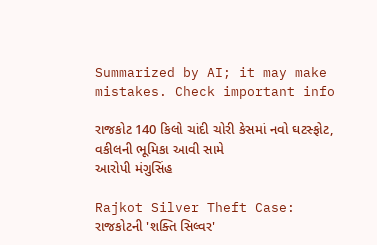Summarized by AI; it may make mistakes. Check important info

રાજકોટ 140 કિલો ચાંદી ચોરી કેસમાં નવો ઘટસ્ફોટ, વકીલની ભૂમિકા આવી સામે
આરોપી મંગુસિંહ

Rajkot Silver Theft Case: રાજકોટની 'શક્તિ સિલ્વર'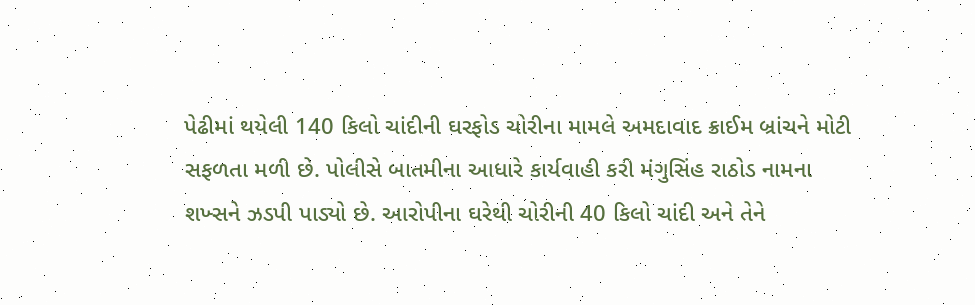પેઢીમાં થયેલી 140 કિલો ચાંદીની ઘરફોડ ચોરીના મામલે અમદાવાદ ક્રાઈમ બ્રાંચને મોટી સફળતા મળી છે. પોલીસે બાતમીના આધારે કાર્યવાહી કરી મંગુસિંહ રાઠોડ નામના શખ્સને ઝડપી પાડ્યો છે. આરોપીના ઘરેથી ચોરીની 40 કિલો ચાંદી અને તેને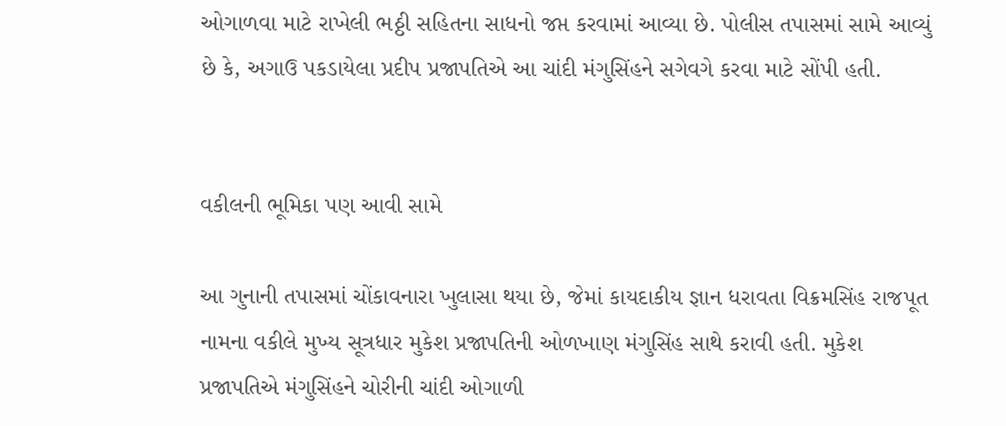ઓગાળવા માટે રાખેલી ભઠ્ઠી સહિતના સાધનો જપ્ત કરવામાં આવ્યા છે. પોલીસ તપાસમાં સામે આવ્યું છે કે, અગાઉ પકડાયેલા પ્રદીપ પ્રજાપતિએ આ ચાંદી મંગુસિંહને સગેવગે કરવા માટે સોંપી હતી.


વકીલની ભૂમિકા પણ આવી સામે

આ ગુનાની તપાસમાં ચોંકાવનારા ખુલાસા થયા છે, જેમાં કાયદાકીય જ્ઞાન ધરાવતા વિક્રમસિંહ રાજપૂત નામના વકીલે મુખ્ય સૂત્રધાર મુકેશ પ્રજાપતિની ઓળખાણ મંગુસિંહ સાથે કરાવી હતી. મુકેશ પ્રજાપતિએ મંગુસિંહને ચોરીની ચાંદી ઓગાળી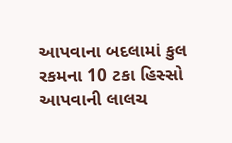આપવાના બદલામાં કુલ રકમના 10 ટકા હિસ્સો આપવાની લાલચ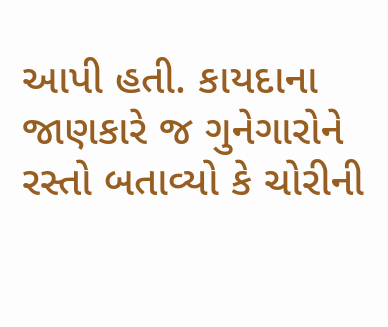આપી હતી. કાયદાના જાણકારે જ ગુનેગારોને રસ્તો બતાવ્યો કે ચોરીની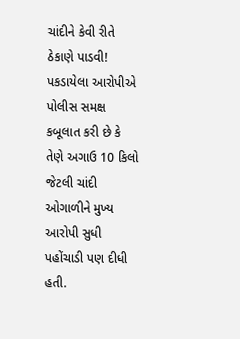ચાંદીને કેવી રીતે ઠેકાણે પાડવી! પકડાયેલા આરોપીએ પોલીસ સમક્ષ કબૂલાત કરી છે કે તેણે અગાઉ 10 કિલો જેટલી ચાંદી ઓગાળીને મુખ્ય આરોપી સુધી પહોંચાડી પણ દીધી હતી.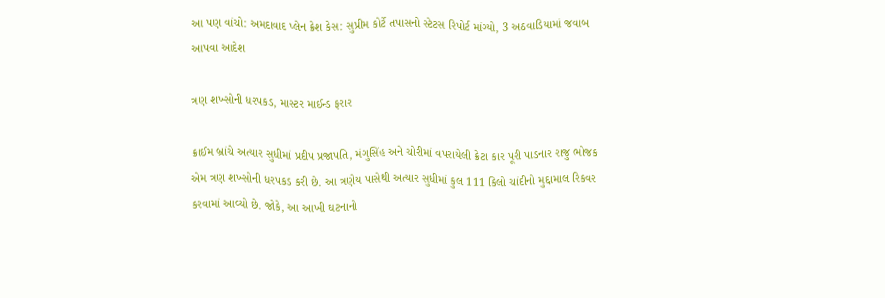આ પણ વાંચો: અમદાવાદ પ્લેન ક્રેશ કેસ: સુપ્રીમ કોર્ટે તપાસનો સ્ટેટસ રિપોર્ટ માંગ્યો, 3 અઠવાડિયામાં જવાબ આપવા આદેશ

ત્રણ શખ્સોની ધરપકડ, માસ્ટર માઈન્ડ ફરાર

ક્રાઈમ બ્રાંચે અત્યાર સુધીમાં પ્રદીપ પ્રજાપતિ, મંગુસિંહ અને ચોરીમાં વપરાયેલી ક્રેટા કાર પૂરી પાડનાર રાજુ ભોજક એમ ત્રણ શખ્સોની ધરપકડ કરી છે. આ ત્રણેય પાસેથી અત્યાર સુધીમાં કુલ 111 કિલો ચાંદીનો મુદ્દામાલ રિકવર કરવામાં આવ્યો છે. જોકે, આ આખી ઘટનાનો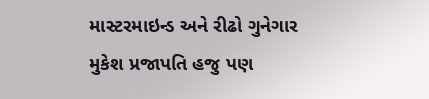માસ્ટરમાઇન્ડ અને રીઢો ગુનેગાર મુકેશ પ્રજાપતિ હજુ પણ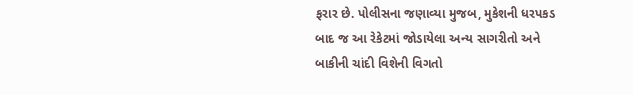ફરાર છે. પોલીસના જણાવ્યા મુજબ, મુકેશની ધરપકડ બાદ જ આ રેકેટમાં જોડાયેલા અન્ય સાગરીતો અને બાકીની ચાંદી વિશેની વિગતો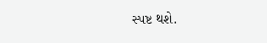સ્પષ્ટ થશે.